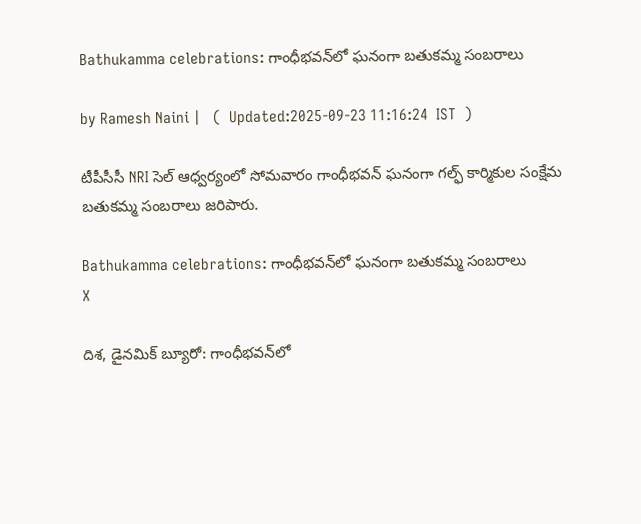Bathukamma celebrations: గాంధీభవన్‌లో ఘనంగా బతుకమ్మ సంబరాలు

by Ramesh Naini |   (  Updated:2025-09-23 11:16:24  IST  )

టీపీసీసీ NRI సెల్ ఆధ్వర్యంలో సోమవారం గాంధీభవన్ ఘనంగా గల్ఫ్ కార్మికుల సంక్షేమ బతుకమ్మ సంబరాలు జరిపారు.

Bathukamma celebrations: గాంధీభవన్‌లో ఘనంగా బతుకమ్మ సంబరాలు
X

దిశ, డైనమిక్ బ్యూరో: గాంధీభవన్‌లో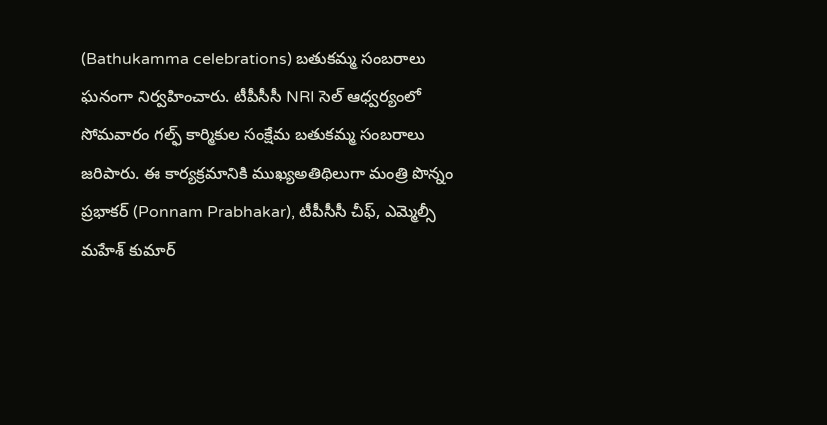(Bathukamma celebrations) బతుకమ్మ సంబరాలు ఘనంగా నిర్వహించారు. టీపీసీసీ NRI సెల్ ఆధ్వర్యంలో సోమవారం గల్ఫ్ కార్మికుల సంక్షేమ బతుకమ్మ సంబరాలు జరిపారు. ఈ కార్యక్రమానికి ముఖ్యఅతిథిలుగా మంత్రి పొన్నం ప్రభాకర్ (Ponnam Prabhakar), టీపీసీసీ చీఫ్, ఎమ్మెల్సీ మహేశ్ కుమార్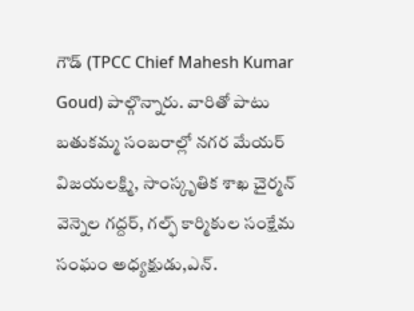గౌడ్ (TPCC Chief Mahesh Kumar Goud) పాల్గొన్నారు. వారితో పాటు బతుకమ్మ సంబరాల్లో నగర మేయర్ విజయలక్ష్మి, సాంస్కృతిక శాఖ చైర్మన్ వెన్నెల గద్దర్, గల్ఫ్ కార్మికుల సంక్షేమ సంఘం అధ్యక్షుడు,ఎన్.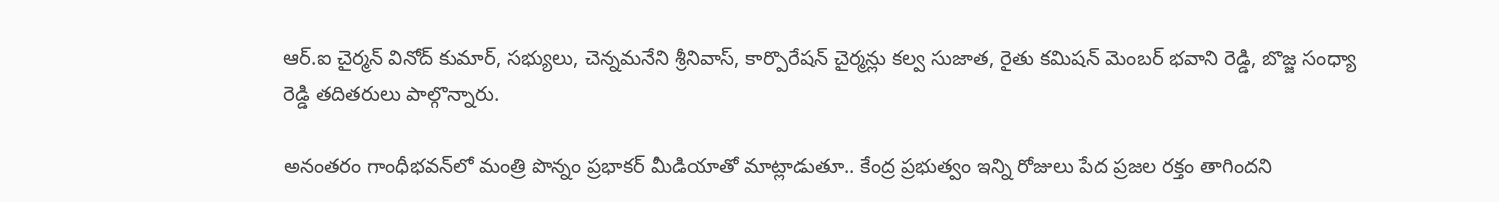ఆర్.ఐ చైర్మన్ వినోద్ కుమార్, సభ్యులు, చెన్నమనేని శ్రీనివాస్, కార్పొరేషన్ చైర్మన్లు కల్వ సుజాత, రైతు కమిషన్ మెంబర్ భవాని రెడ్డి, బొజ్జ సంధ్యా రెడ్డి తదితరులు పాల్గొన్నారు.

అనంతరం గాంధీభవన్‌లో మంత్రి పొన్నం ప్రభాకర్ మీడియాతో మాట్లాడుతూ.. కేంద్ర ప్రభుత్వం ఇన్ని రోజులు పేద ప్రజల రక్తం తాగిందని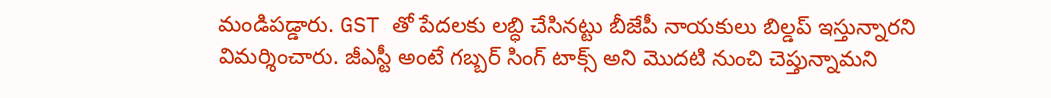మండిపడ్డారు. GST తో పేదలకు లబ్ధి చేసినట్టు బీజేపీ నాయకులు బిల్డప్ ఇస్తున్నారని విమర్శించారు. జీఎస్టీ అంటే గబ్బర్ సింగ్ టాక్స్ అని మొదటి నుంచి చెప్తున్నామని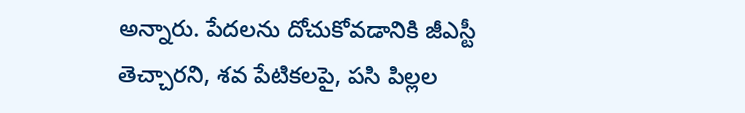అన్నారు. పేదలను దోచుకోవడానికి జీఎస్టీ తెచ్చారని, శవ పేటికలపై, పసి పిల్లల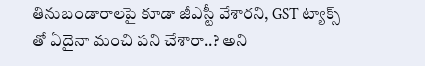తినుబండారాలపై కూడా జీఎస్టీ వేశారని, GST ట్యాక్స్ తో ఏదైనా మంచి పని చేశారా..? అని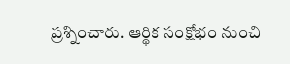ప్రశ్నించారు. ఆర్థిక సంక్షోభం నుంచి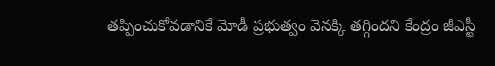తప్పించుకోవడానికే మోడీ ప్రభుత్వం వెనక్కి తగ్గిందని కేంద్రం జీఎస్టీ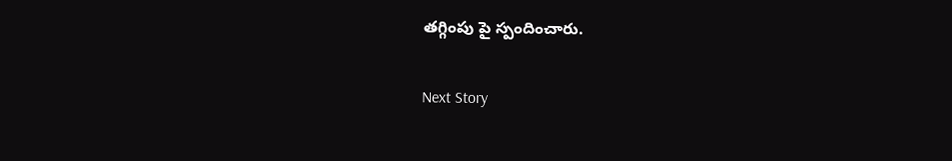తగ్గింపు పై స్పందించారు.

Next Story